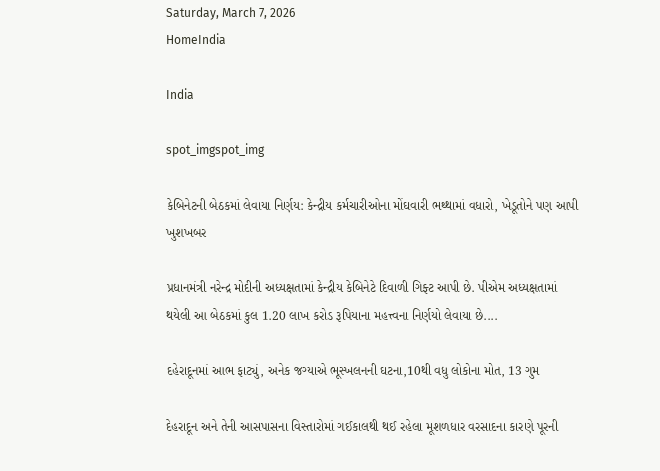Saturday, March 7, 2026
HomeIndia

India

spot_imgspot_img

કેબિનેટની બેઠકમાં લેવાયા નિર્ણય: કેન્દ્રીય કર્મચારીઓના મોંઘવારી ભથ્થામાં વધારો, ખેડૂતોને પણ આપી ખુશખબર

પ્રધાનમંત્રી નરેન્દ્ર મોદીની અધ્યક્ષતામાં કેન્દ્રીય કેબિનેટે દિવાળી ગિફ્ટ આપી છે. પીએમ અધ્યક્ષતામાં થયેલી આ બેઠકમાં કુલ 1.20 લાખ કરોડ રૂપિયાના મહત્ત્વના નિર્ણયો લેવાયા છે....

દહેરાદૂનમાં આભ ફાટ્યું, અનેક જગ્યાએ ભૂસ્ખલનની ઘટના,10થી વધુ લોકોના મોત, 13 ગુમ

દેહરાદૂન અને તેની આસપાસના વિસ્તારોમાં ગઈકાલથી થઈ રહેલા મૂશળધાર વરસાદના કારણે પૂરની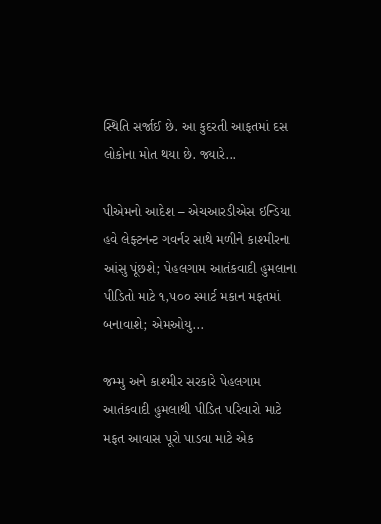સ્થિતિ સર્જાઈ છે. આ કુદરતી આફતમાં દસ લોકોના મોત થયા છે. જ્યારે...

પીએમનો આદેશ – એચઆરડીએસ ઇન્ડિયા હવે લેફ્ટનન્ટ ગવર્નર સાથે મળીને કાશ્મીરના આંસુ પૂંછશે; પેહલગામ આતંકવાદી હુમલાના પીડિતો માટે ૧,૫૦૦ સ્માર્ટ મકાન મફતમાં બનાવાશે; એમઓયુ...

જમ્મુ અને કાશ્મીર સરકારે પેહલગામ આતંકવાદી હુમલાથી પીડિત પરિવારો માટે મફત આવાસ પૂરો પાડવા માટે એક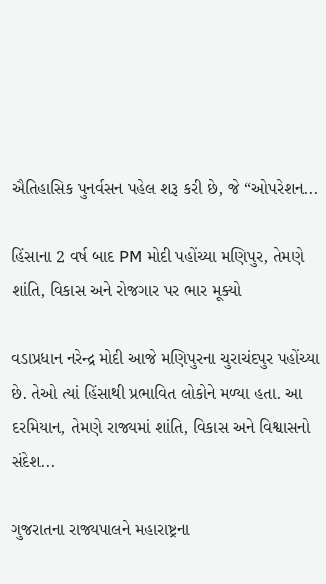ઐતિહાસિક પુનર્વસન પહેલ શરૂ કરી છે, જે “ઓપરેશન...

હિંસાના 2 વર્ષ બાદ PM મોદી પહોંચ્યા મણિપુર, તેમણે શાંતિ, વિકાસ અને રોજગાર પર ભાર મૂક્યો

વડાપ્રધાન નરેન્દ્ર મોદી આજે મણિપુરના ચુરાચંદપુર પહોંચ્યા છે. તેઓ ત્યાં હિંસાથી પ્રભાવિત લોકોને મળ્યા હતા. આ દરમિયાન, તેમણે રાજ્યમાં શાંતિ, વિકાસ અને વિશ્વાસનો સંદેશ...

ગુજરાતના રાજ્યપાલને મહારાષ્ટ્રના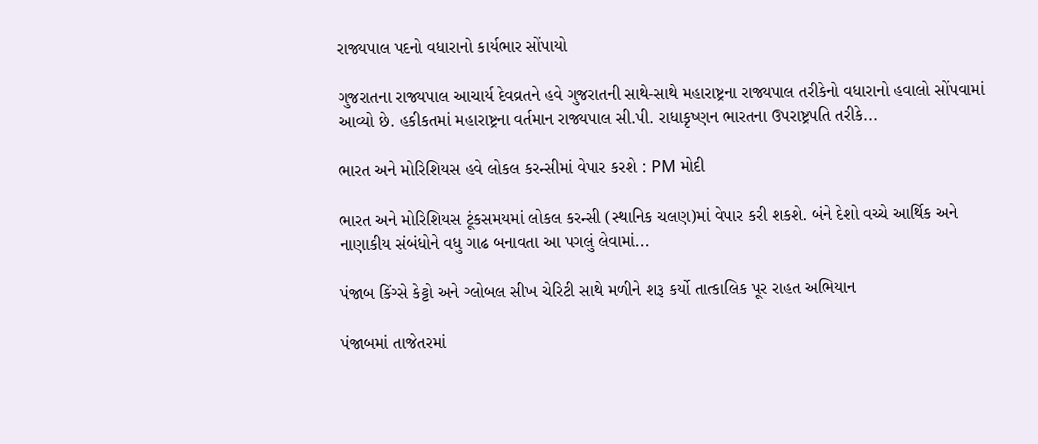રાજ્યપાલ પદનો વધારાનો કાર્યભાર સોંપાયો

ગુજરાતના રાજ્યપાલ આચાર્ય દેવવ્રતને હવે ગુજરાતની સાથે-સાથે મહારાષ્ટ્રના રાજ્યપાલ તરીકેનો વધારાનો હવાલો સોંપવામાં આવ્યો છે. હકીકતમાં મહારાષ્ટ્રના વર્તમાન રાજ્યપાલ સી.પી. રાધાકૃષ્ણન ભારતના ઉપરાષ્ટ્રપતિ તરીકે...

ભારત અને મોરિશિયસ હવે લોકલ કરન્સીમાં વેપાર કરશે : PM મોદી

ભારત અને મોરિશિયસ ટૂંકસમયમાં લોકલ કરન્સી (સ્થાનિક ચલણ)માં વેપાર કરી શકશે. બંને દેશો વચ્ચે આર્થિક અને નાણાકીય સંબંધોને વધુ ગાઢ બનાવતા આ પગલું લેવામાં...

પંજાબ કિંગ્સે કેટ્ટો અને ગ્લોબલ સીખ ચેરિટી સાથે મળીને શરૂ કર્યો તાત્કાલિક પૂર રાહત અભિયાન

પંજાબમાં તાજેતરમાં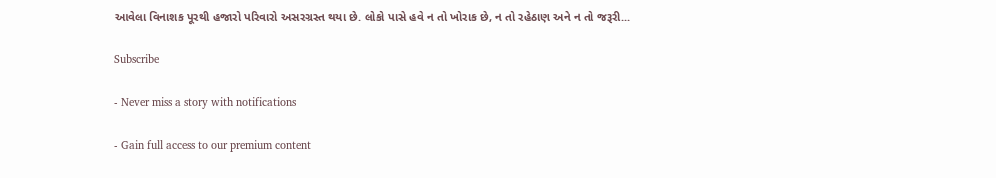આવેલા વિનાશક પૂરથી હજારો પરિવારો અસરગ્રસ્ત થયા છે. લોકો પાસે હવે ન તો ખોરાક છે, ન તો રહેઠાણ અને ન તો જરૂરી...

Subscribe

- Never miss a story with notifications

- Gain full access to our premium content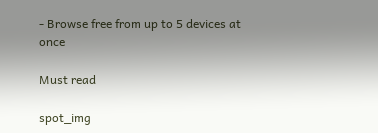- Browse free from up to 5 devices at once

Must read

spot_img